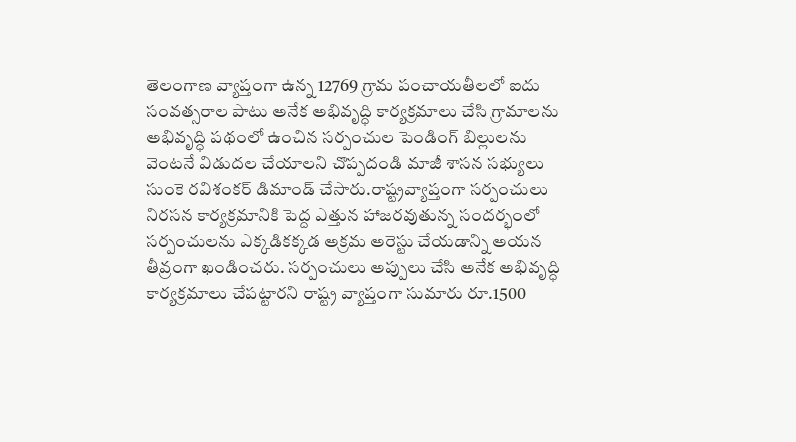తెలంగాణ వ్యాప్తంగా ఉన్న 12769 గ్రామ పంచాయతీలలో ఐదు సంవత్సరాల పాటు అనేక అభివృద్ధి కార్యక్రమాలు చేసి గ్రామాలను అభివృద్ధి పథంలో ఉంచిన సర్పంచుల పెండింగ్ బిల్లులను వెంటనే విడుదల చేయాలని చొప్పదండి మాజీ శాసన సభ్యులు సుంకె రవిశంకర్ డిమాండ్ చేసారు.రాష్ట్రవ్యాప్తంగా సర్పంచులు నిరసన కార్యక్రమానికి పెద్ద ఎత్తున హాజరవుతున్న సందర్భంలో సర్పంచులను ఎక్కడికక్కడ అక్రమ అరెస్టు చేయడాన్ని అయన తీవ్రంగా ఖండించరు. సర్పంచులు అప్పులు చేసి అనేక అభివృద్ధి కార్యక్రమాలు చేపట్టారని రాష్ట్ర వ్యాప్తంగా సుమారు రూ.1500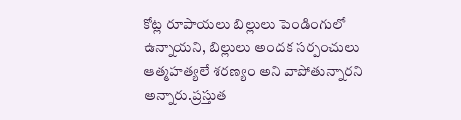కోట్ల రూపాయలు బిల్లులు పెండింగులో ఉన్నాయని, బిల్లులు అందక సర్పంచులు ఆత్మహత్యలే శరణ్యం అని వాపోతున్నారని అన్నారు.ప్రస్తుత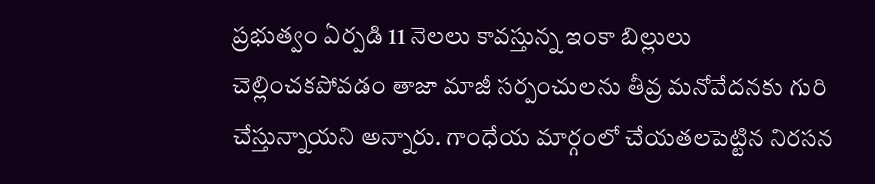ప్రభుత్వం ఏర్పడి 11 నెలలు కావస్తున్న ఇంకా బిల్లులు చెల్లించకపోవడం తాజా మాజీ సర్పంచులను తీవ్ర మనోవేదనకు గురి చేస్తున్నాయని అన్నారు. గాంధేయ మార్గంలో చేయతలపెట్టిన నిరసన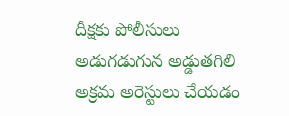దీక్షకు పోలీసులు అడుగడుగున అడ్డుతగిలి అక్రమ అరెస్టులు చేయడం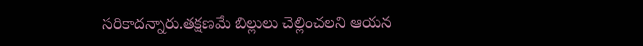సరికాదన్నారు.తక్షణమే బిల్లులు చెల్లించలని ఆయన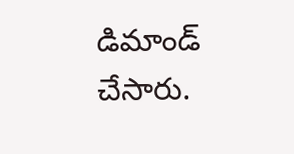డిమాండ్ చేసారు.